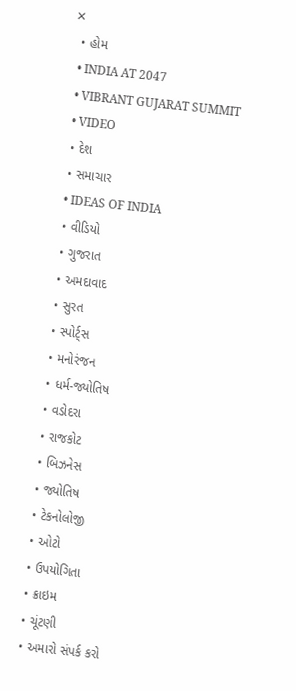✕
  • હોમ
  • INDIA AT 2047
  • VIBRANT GUJARAT SUMMIT
  • VIDEO
  • દેશ
  • સમાચાર
  • IDEAS OF INDIA
  • વીડિયો
  • ગુજરાત
  • અમદાવાદ
  • સુરત
  • સ્પોર્ટ્સ
  • મનોરંજન
  • ધર્મ-જ્યોતિષ
  • વડોદરા
  • રાજકોટ
  • બિઝનેસ
  • જ્યોતિષ
  • ટેકનોલોજી
  • ઓટો
  • ઉપયોગિતા
  • ક્રાઇમ
  • ચૂંટણી
  • અમારો સંપર્ક કરો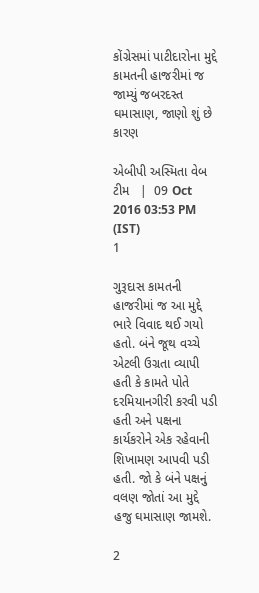કોંગ્રેસમાં પાટીદારોના મુદ્દે કામતની હાજરીમાં જ જામ્યું જબરદસ્ત ઘમાસાણ, જાણો શું છે કારણ

એબીપી અસ્મિતા વેબ ટીમ   |  09 Oct 2016 03:53 PM (IST)
1

ગુરૂદાસ કામતની હાજરીમાં જ આ મુદ્દે ભારે વિવાદ થઈ ગયો હતો. બંને જૂથ વચ્ચે એટલી ઉગ્રતા વ્યાપી હતી કે કામતે પોતે દરમિયાનગીરી કરવી પડી હતી અને પક્ષના કાર્યકરોને એક રહેવાની શિખામણ આપવી પડી હતી. જો કે બંને પક્ષનું વલણ જોતાં આ મુદ્દે હજુ ઘમાસાણ જામશે.

2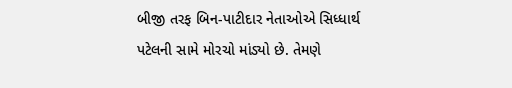બીજી તરફ બિન-પાટીદાર નેતાઓએ સિધ્ધાર્થ પટેલની સામે મોરચો માંડ્યો છે. તેમણે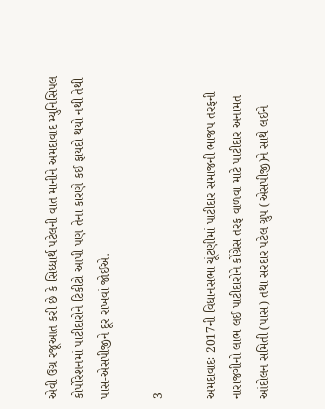એવી ઉગ્ર રજૂઆત કરી છે કે સિધ્ધાર્થ પટેલની વાત માનીને અમદાવાદ મ્યુનિસિપલ કોર્પોરેશનમાં પાટીદારોને ટિકીટો આપી પણ તેના કારણે કઈ ફાયદો થયો નથી તેથી પાસ-એસપીજીને દૂર રાખવાં જોઈએ.

3

અમદાવાદઃ 2017ની વિધાનસભા ચૂંટણીમાં પાટીદાર સમાજની ભાજપ તરફની નારાજગીનો લાભ લઈ પાટીદારોને કોંગ્રેસ તરફ વાળવા માટે પાટીદાર અનામત આંદોલન સમિતી (પાસ) તથા સરદાર પટેલ ગ્રુપ (એસપીજી)ને સાથે લઈને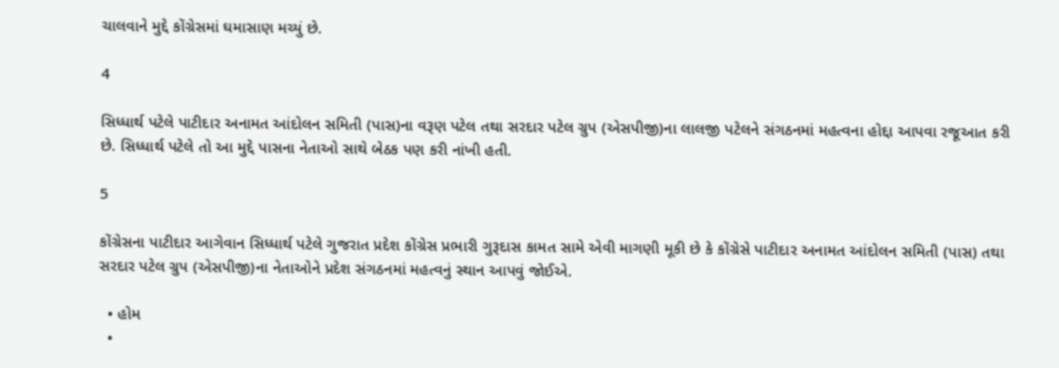ચાલવાને મુદ્દે કોંગ્રેસમાં ઘમાસાણ મચ્યું છે.

4

સિધ્ધાર્થ પટેલે પાટીદાર અનામત આંદોલન સમિતી (પાસ)ના વરૂણ પટેલ તથા સરદાર પટેલ ગ્રુપ (એસપીજી)ના લાલજી પટેલને સંગઠનમાં મહત્વના હોદ્દા આપવા રજૂઆત કરી છે. સિધ્ધાર્થ પટેલે તો આ મુદ્દે પાસના નેતાઓ સાથે બેઠક પણ કરી નાંખી હતી.

5

કોંગ્રેસના પાટીદાર આગેવાન સિધ્ધાર્થ પટેલે ગુજરાત પ્રદેશ કોંગ્રેસ પ્રભારી ગુરૂદાસ કામત સામે એવી માગણી મૂકી છે કે કોંગ્રેસે પાટીદાર અનામત આંદોલન સમિતી (પાસ) તથા સરદાર પટેલ ગ્રુપ (એસપીજી)ના નેતાઓને પ્રદેશ સંગઠનમાં મહત્વનું સ્થાન આપવું જોઈએ.

  • હોમ
  •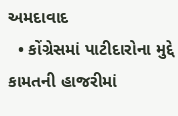અમદાવાદ
  • કોંગ્રેસમાં પાટીદારોના મુદ્દે કામતની હાજરીમાં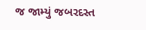જ જામ્યું જબરદસ્ત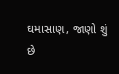ઘમાસાણ, જાણો શું છે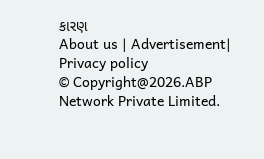કારણ
About us | Advertisement| Privacy policy
© Copyright@2026.ABP Network Private Limited.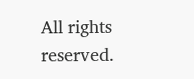All rights reserved.